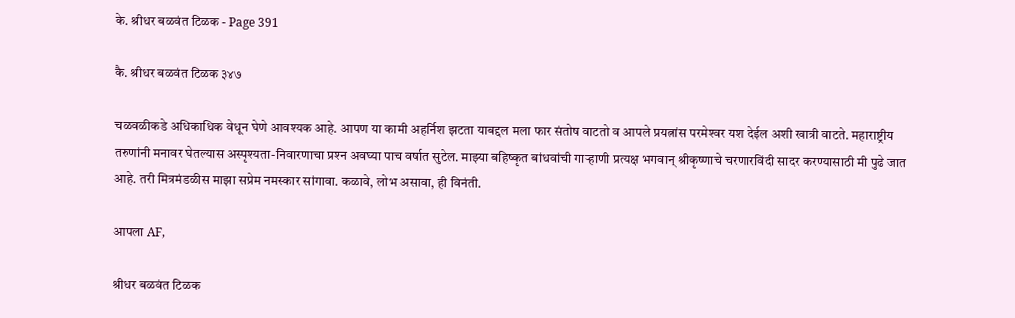के. श्रीधर बळवंत टिळक - Page 391

कै. श्रीधर बळवंत टिळक ३४७

चळवळीकडे अधिकाधिक वेधून घेणे आवश्यक आहे. आपण या कामी अहर्निश झटता याबद्दल मला फार संतोष वाटतो व आपले प्रयत्नांस परमेश्‍वर यश देईल अशी खात्री वाटते. महाराष्ट्रीय तरुणांनी मनावर घेतल्यास अस्पृश्यता-निवारणाचा प्रश्‍न अवघ्या पाच वर्षात सुटेल. माझ्या बहिष्कृत बांधवांची गाऱ्हाणी प्रत्यक्ष भगवान्‌ श्रीकृष्णाचे चरणारविंदी सादर करण्यासाठी मी पुढे जात आहे. तरी मित्रमंडळीस माझा सप्रेम नमस्कार सांगावा. कळावे, लोभ असावा, ही विनंती.

आपला AF,

श्रीधर बळवंत टिळक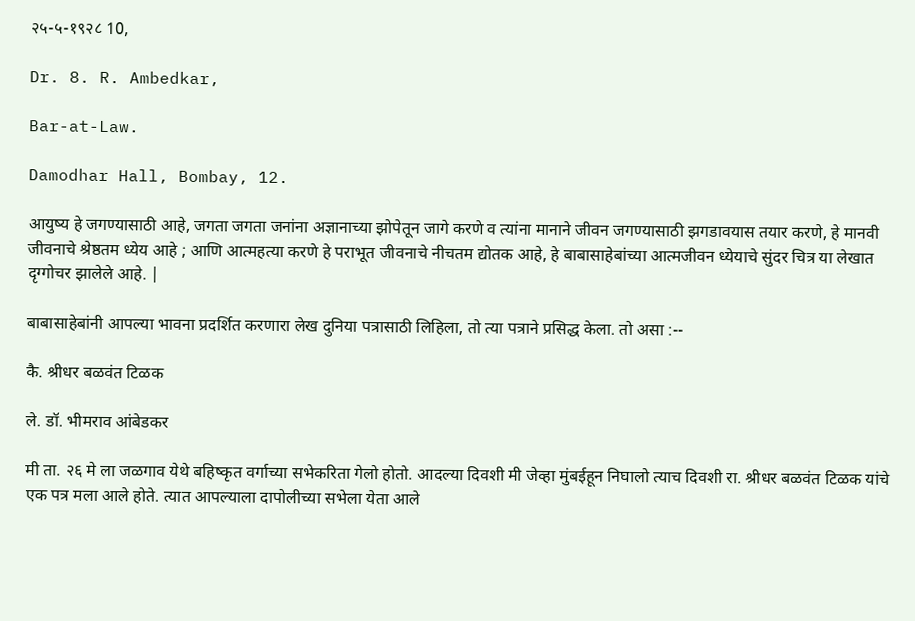२५-५-१९२८ 10,

Dr. 8. R. Ambedkar,

Bar-at-Law.

Damodhar Hall, Bombay, 12.

आयुष्य हे जगण्यासाठी आहे, जगता जगता जनांना अज्ञानाच्या झोपेतून जागे करणे व त्यांना मानाने जीवन जगण्यासाठी झगडावयास तयार करणे, हे मानवी जीवनाचे श्रेष्ठतम ध्येय आहे ; आणि आत्महत्या करणे हे पराभूत जीवनाचे नीचतम द्योतक आहे, हे बाबासाहेबांच्या आत्मजीवन ध्येयाचे सुंदर चित्र या लेखात दृग्गोचर झालेले आहे. |

बाबासाहेबांनी आपल्या भावना प्रदर्शित करणारा लेख दुनिया पत्रासाठी लिहिला, तो त्या पत्राने प्रसिद्ध केला. तो असा :--

कै. श्रीधर बळवंत टिळक

ले. डॉ. भीमराव आंबेडकर

मी ता. २६ मे ला जळगाव येथे बहिष्कृत वर्गाच्या सभेकरिता गेलो होतो. आदल्या दिवशी मी जेव्हा मुंबईहून निघालो त्याच दिवशी रा. श्रीधर बळवंत टिळक यांचे एक पत्र मला आले होते. त्यात आपल्याला दापोलीच्या सभेला येता आले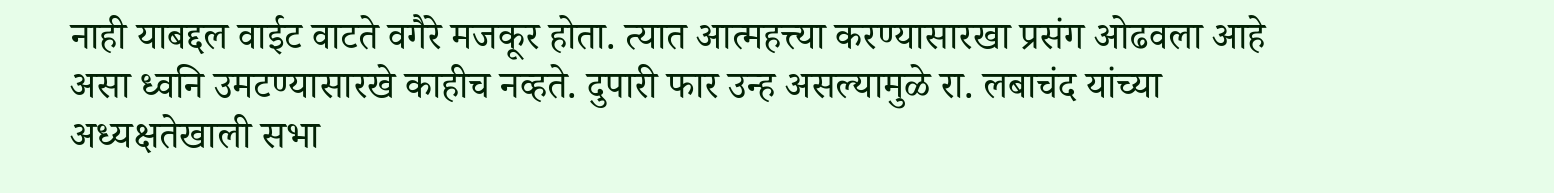नाही याबद्दल वाईट वाटते वगैरे मजकूर होता. त्यात आत्महत्त्या करण्यासारखा प्रसंग ओढवला आहे असा ध्वनि उमटण्यासारखे काहीच नव्हते. दुपारी फार उन्ह असल्यामुळे रा. लबाचंद यांच्या अध्यक्षतेखाली सभा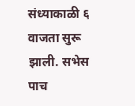संध्याकाळी ६ वाजता सुरू झाली. सभेस पाच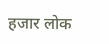हजार लोक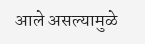आले असल्यामुळे